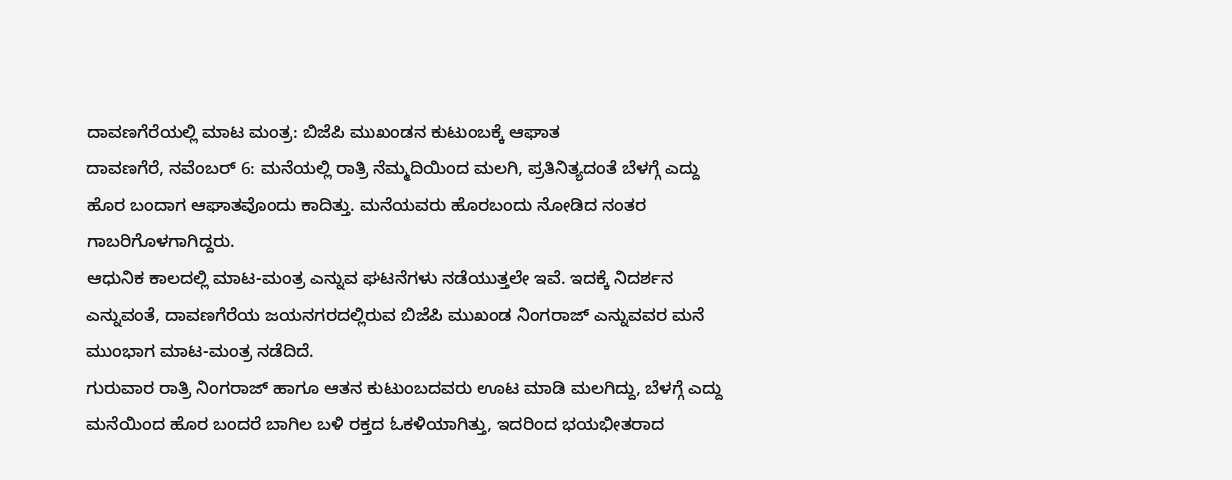ದಾವಣಗೆರೆಯಲ್ಲಿ ಮಾಟ ಮಂತ್ರ: ಬಿಜೆಪಿ ಮುಖಂಡನ ಕುಟುಂಬಕ್ಕೆ ಆಘಾತ
ದಾವಣಗೆರೆ, ನವೆಂಬರ್ 6: ಮನೆಯಲ್ಲಿ ರಾತ್ರಿ ನೆಮ್ಮದಿಯಿಂದ ಮಲಗಿ, ಪ್ರತಿನಿತ್ಯದಂತೆ ಬೆಳಗ್ಗೆ ಎದ್ದು ಹೊರ ಬಂದಾಗ ಆಘಾತವೊಂದು ಕಾದಿತ್ತು. ಮನೆಯವರು ಹೊರಬಂದು ನೋಡಿದ ನಂತರ ಗಾಬರಿಗೊಳಗಾಗಿದ್ದರು.
ಆಧುನಿಕ ಕಾಲದಲ್ಲಿ ಮಾಟ-ಮಂತ್ರ ಎನ್ನುವ ಘಟನೆಗಳು ನಡೆಯುತ್ತಲೇ ಇವೆ. ಇದಕ್ಕೆ ನಿದರ್ಶನ ಎನ್ನುವಂತೆ, ದಾವಣಗೆರೆಯ ಜಯನಗರದಲ್ಲಿರುವ ಬಿಜೆಪಿ ಮುಖಂಡ ನಿಂಗರಾಜ್ ಎನ್ನುವವರ ಮನೆ ಮುಂಭಾಗ ಮಾಟ-ಮಂತ್ರ ನಡೆದಿದೆ.
ಗುರುವಾರ ರಾತ್ರಿ ನಿಂಗರಾಜ್ ಹಾಗೂ ಆತನ ಕುಟುಂಬದವರು ಊಟ ಮಾಡಿ ಮಲಗಿದ್ದು, ಬೆಳಗ್ಗೆ ಎದ್ದು ಮನೆಯಿಂದ ಹೊರ ಬಂದರೆ ಬಾಗಿಲ ಬಳಿ ರಕ್ತದ ಓಕಳಿಯಾಗಿತ್ತು, ಇದರಿಂದ ಭಯಭೀತರಾದ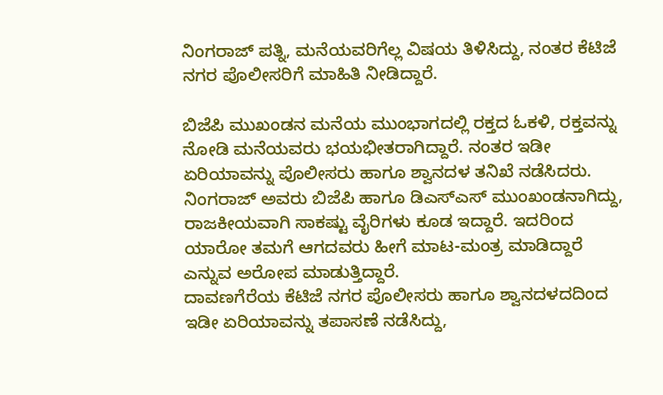ನಿಂಗರಾಜ್ ಪತ್ನಿ, ಮನೆಯವರಿಗೆಲ್ಲ ವಿಷಯ ತಿಳಿಸಿದ್ದು, ನಂತರ ಕೆಟಿಜೆ ನಗರ ಪೊಲೀಸರಿಗೆ ಮಾಹಿತಿ ನೀಡಿದ್ದಾರೆ.

ಬಿಜೆಪಿ ಮುಖಂಡನ ಮನೆಯ ಮುಂಭಾಗದಲ್ಲಿ ರಕ್ತದ ಓಕಳಿ, ರಕ್ತವನ್ನು ನೋಡಿ ಮನೆಯವರು ಭಯಭೀತರಾಗಿದ್ದಾರೆ. ನಂತರ ಇಡೀ ಏರಿಯಾವನ್ನು ಪೊಲೀಸರು ಹಾಗೂ ಶ್ವಾನದಳ ತನಿಖೆ ನಡೆಸಿದರು.
ನಿಂಗರಾಜ್ ಅವರು ಬಿಜೆಪಿ ಹಾಗೂ ಡಿಎಸ್ಎಸ್ ಮುಂಖಂಡನಾಗಿದ್ದು, ರಾಜಕೀಯವಾಗಿ ಸಾಕಷ್ಟು ವೈರಿಗಳು ಕೂಡ ಇದ್ದಾರೆ. ಇದರಿಂದ ಯಾರೋ ತಮಗೆ ಆಗದವರು ಹೀಗೆ ಮಾಟ-ಮಂತ್ರ ಮಾಡಿದ್ದಾರೆ ಎನ್ನುವ ಅರೋಪ ಮಾಡುತ್ತಿದ್ದಾರೆ.
ದಾವಣಗೆರೆಯ ಕೆಟಿಜೆ ನಗರ ಪೊಲೀಸರು ಹಾಗೂ ಶ್ವಾನದಳದದಿಂದ ಇಡೀ ಏರಿಯಾವನ್ನು ತಪಾಸಣೆ ನಡೆಸಿದ್ದು,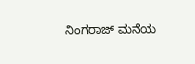ನಿಂಗರಾಜ್ ಮನೆಯ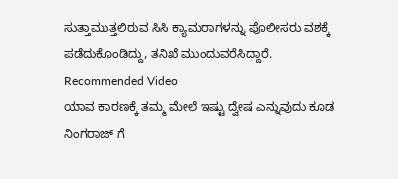ಸುತ್ತಾಮುತ್ತಲಿರುವ ಸಿಸಿ ಕ್ಯಾಮರಾಗಳನ್ನು ಪೊಲೀಸರು ವಶಕ್ಕೆ ಪಡೆದುಕೊಂಡಿದ್ದು, ತನಿಖೆ ಮುಂದುವರೆಸಿದ್ದಾರೆ.
Recommended Video
ಯಾವ ಕಾರಣಕ್ಕೆ ತಮ್ಮ ಮೇಲೆ ಇಷ್ಟು ದ್ವೇಷ ಎನ್ನುವುದು ಕೂಡ ನಿಂಗರಾಜ್ ಗೆ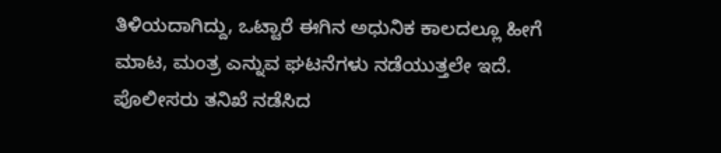ತಿಳಿಯದಾಗಿದ್ದು, ಒಟ್ಟಾರೆ ಈಗಿನ ಅಧುನಿಕ ಕಾಲದಲ್ಲೂ ಹೀಗೆ ಮಾಟ, ಮಂತ್ರ ಎನ್ನುವ ಘಟನೆಗಳು ನಡೆಯುತ್ತಲೇ ಇದೆ. ಪೊಲೀಸರು ತನಿಖೆ ನಡೆಸಿದ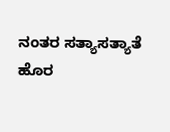ನಂತರ ಸತ್ಯಾಸತ್ಯಾತೆ ಹೊರ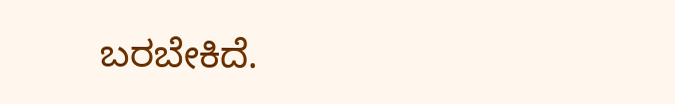ಬರಬೇಕಿದೆ.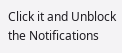Click it and Unblock the Notifications